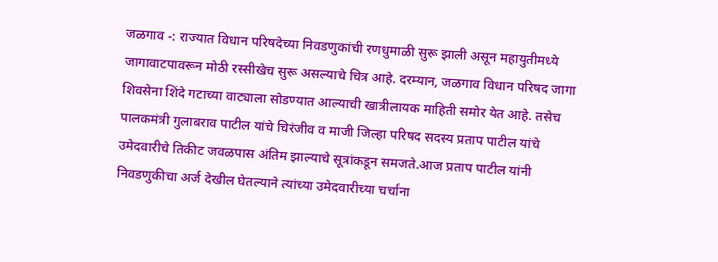जळगाव -: राज्यात विधान परिषदेच्या निवडणुकांची रणधुमाळी सुरू झाली असून महायुतीमध्ये जागावाटपावरून मोठी रस्सीखेच सुरू असल्याचे चित्र आहे. दरम्यान, जळगाव विधान परिषद जागा शिवसेना शिंदे गटाच्या वाट्याला सोडण्यात आल्याची खात्रीलायक माहिती समोर येत आहे. तसेच पालकमंत्री गुलाबराव पाटील यांचे चिरंजीव व माजी जिल्हा परिषद सदस्य प्रताप पाटील यांचे उमेदवारीचे तिकीट जवळपास अंतिम झाल्याचे सूत्रांकडून समजते.आज प्रताप पाटील यांनी निवडणुकीचा अर्ज देखील घेतल्याने त्यांच्या उमेदवारीच्या चर्चांना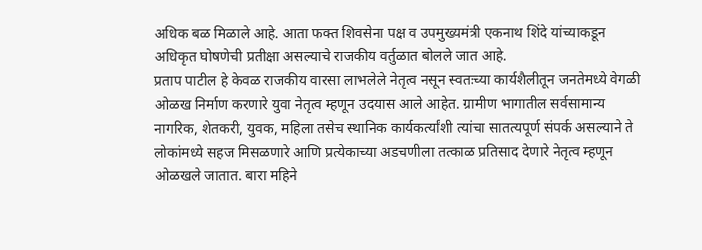अधिक बळ मिळाले आहे. आता फक्त शिवसेना पक्ष व उपमुख्यमंत्री एकनाथ शिंदे यांच्याकडून अधिकृत घोषणेची प्रतीक्षा असल्याचे राजकीय वर्तुळात बोलले जात आहे.
प्रताप पाटील हे केवळ राजकीय वारसा लाभलेले नेतृत्व नसून स्वतःच्या कार्यशैलीतून जनतेमध्ये वेगळी ओळख निर्माण करणारे युवा नेतृत्व म्हणून उदयास आले आहेत. ग्रामीण भागातील सर्वसामान्य नागरिक, शेतकरी, युवक, महिला तसेच स्थानिक कार्यकर्त्यांशी त्यांचा सातत्यपूर्ण संपर्क असल्याने ते लोकांमध्ये सहज मिसळणारे आणि प्रत्येकाच्या अडचणीला तत्काळ प्रतिसाद देणारे नेतृत्व म्हणून ओळखले जातात. बारा महिने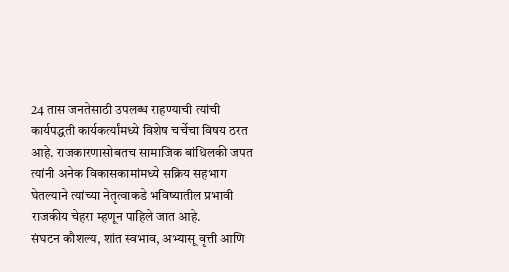24 तास जनतेसाठी उपलब्ध राहण्याची त्यांची कार्यपद्धती कार्यकर्त्यांमध्ये विशेष चर्चेचा विषय ठरत आहे. राजकारणासोबतच सामाजिक बांधिलकी जपत त्यांनी अनेक विकासकामांमध्ये सक्रिय सहभाग घेतल्याने त्यांच्या नेतृत्वाकडे भविष्यातील प्रभावी राजकीय चेहरा म्हणून पाहिले जात आहे.
संघटन कौशल्य, शांत स्वभाव, अभ्यासू वृत्ती आणि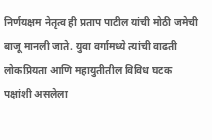निर्णयक्षम नेतृत्व ही प्रताप पाटील यांची मोठी जमेची बाजू मानली जाते. युवा वर्गामध्ये त्यांची वाढती लोकप्रियता आणि महायुतीतील विविध घटक पक्षांशी असलेला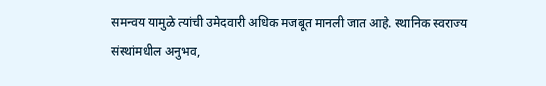समन्वय यामुळे त्यांची उमेदवारी अधिक मजबूत मानली जात आहे. स्थानिक स्वराज्य संस्थांमधील अनुभव,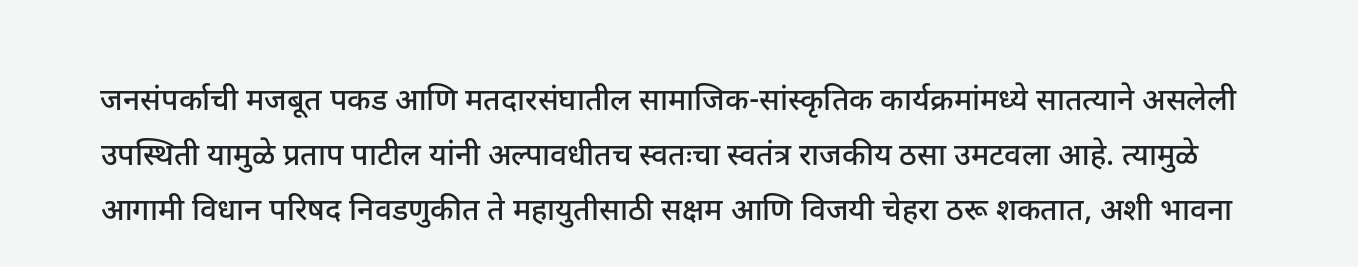जनसंपर्काची मजबूत पकड आणि मतदारसंघातील सामाजिक-सांस्कृतिक कार्यक्रमांमध्ये सातत्याने असलेली उपस्थिती यामुळे प्रताप पाटील यांनी अल्पावधीतच स्वतःचा स्वतंत्र राजकीय ठसा उमटवला आहे. त्यामुळे आगामी विधान परिषद निवडणुकीत ते महायुतीसाठी सक्षम आणि विजयी चेहरा ठरू शकतात, अशी भावना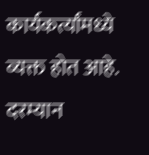कार्यकर्त्यांमध्ये व्यक्त होत आहे.
दरम्यान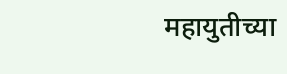महायुतीच्या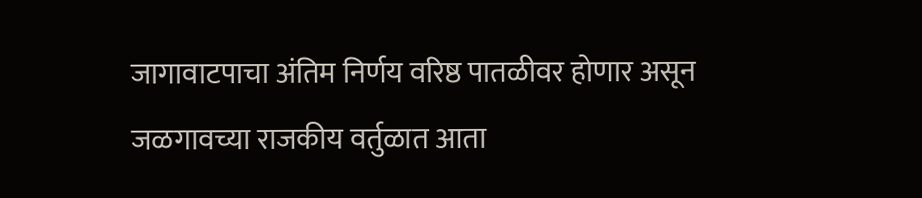जागावाटपाचा अंतिम निर्णय वरिष्ठ पातळीवर होणार असून जळगावच्या राजकीय वर्तुळात आता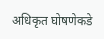अधिकृत घोषणेकडे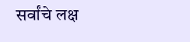सर्वांचे लक्ष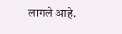लागले आहे.